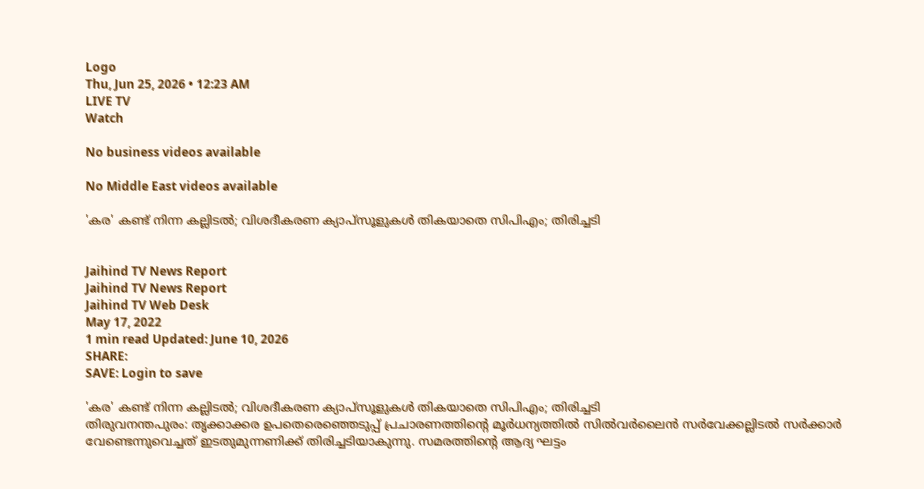Logo
Thu, Jun 25, 2026 • 12:23 AM
LIVE TV
Watch

No business videos available

No Middle East videos available

'കര' കണ്ട് നിന്ന കല്ലിടല്‍; വിശദീകരണ ക്യാപ്സൂളുകള്‍ തികയാതെ സിപിഎം; തിരിച്ചടി


Jaihind TV News Report
Jaihind TV News Report
Jaihind TV Web Desk
May 17, 2022
1 min read Updated: June 10, 2026
SHARE:
SAVE: Login to save

'കര' കണ്ട് നിന്ന കല്ലിടല്‍; വിശദീകരണ ക്യാപ്സൂളുകള്‍ തികയാതെ സിപിഎം; തിരിച്ചടി
തിരുവനന്തപുരം: തൃക്കാക്കര ഉപതെരെഞ്ഞെടുപ്പ് പ്രചാരണത്തിന്‍റെ മൂർധന്യത്തിൽ സിൽവർലൈൻ സർവേക്കല്ലിടൽ സർക്കാർ വേണ്ടെന്നുവെച്ചത് ഇടതുമുന്നണിക്ക് തിരിച്ചടിയാകുന്നു. സമരത്തിന്‍റെ ആദ്യ ഘട്ടം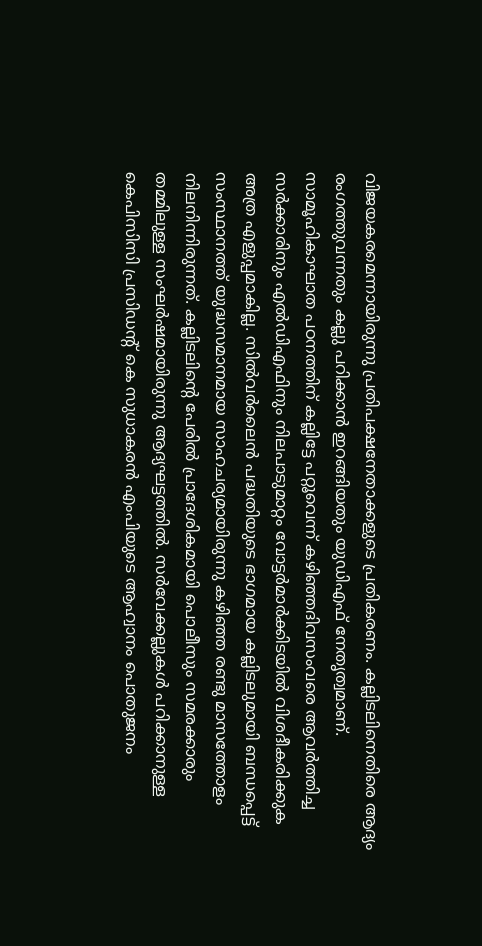വിജയകരമെന്നായിരുന്നു പ്രതിപക്ഷനേതാക്കളുടെ പ്രതികരണം. കല്ലിടലിനെതിരെ ആദ്യം രംഗത്തുവന്നതും കല്ലു പറിക്കാൻ ഇറങ്ങിയതും യുഡിഎഫ് നേതൃത്വമാണ്. സാമൂഹികാഘാത പഠനത്തിന് കല്ലിട്ടേ പറ്റൂവെന്ന് കഴിഞ്ഞദിവസംവരെ ആവർത്തിച്ച സർക്കാരിനും എൽഡിഎഫിനും നിലപാടുമാറ്റം വോട്ടർമാർക്കിടയിൽ വിശദീകരിക്കുക അത്ര എളുപ്പമാകില്ല. സിൽവർലൈൻ പദ്ധതിയുടെ ഭാഗമായ കല്ലിടലുമായി ബന്ധപ്പെട്ട് സംസ്ഥാനത്ത് യുദ്ധസമാനമായ സാഹചര്യമായിരുന്നു കഴിഞ്ഞ രണ്ടു മാസത്തോളം നിലനിന്നിരുന്നത്. കല്ലിടലിന്റെ പേരിൽ പ്രാദേശികമായി പൊലീസും സമരക്കാരും തമ്മിലുള്ള സംഘർഷമായിരുന്നു ആദ്യഘട്ടത്തിൽ. സർവേക്കല്ലുകൾ പറിക്കാനുള്ള കെപിസിസി പ്രസിഡന്‍റ് കെ സുധാകരന്‍ എംപിയുടെ ആഹ്വാനം പൊതുജനം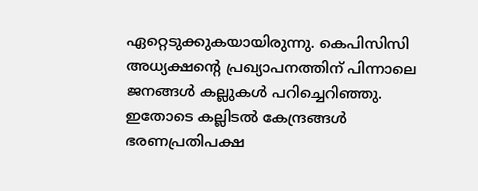ഏറ്റെടുക്കുകയായിരുന്നു. കെപിസിസി അധ്യക്ഷന്‍റെ പ്രഖ്യാപനത്തിന് പിന്നാലെ ജനങ്ങൾ കല്ലുകൾ പറിച്ചെറിഞ്ഞു. ഇതോടെ കല്ലിടൽ കേന്ദ്രങ്ങൾ ഭരണപ്രതിപക്ഷ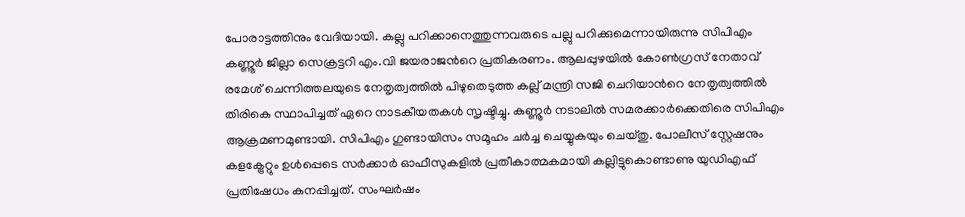പോരാട്ടത്തിനും വേദിയായി. കല്ലു പറിക്കാനെത്തുന്നവരുടെ പല്ലു പറിക്കുമെന്നായിരുന്നു സിപിഎം കണ്ണൂർ ജില്ലാ സെക്രട്ടറി എം.വി ജയരാജന്‍റെ പ്രതികരണം. ആലപ്പുഴയിൽ കോൺഗ്രസ് നേതാവ് രമേശ് ചെന്നിത്തലയുടെ നേതൃത്വത്തിൽ പിഴുതെടുത്ത കല്ല് മന്ത്രി സജി ചെറിയാന്‍റെ നേതൃത്വത്തിൽ തിരികെ സ്ഥാപിച്ചത് ഏറെ നാടകീയതകൾ സൃഷ്ടിച്ചു. കണ്ണൂർ നടാലിൽ സമരക്കാര്‍ക്കെതിരെ സിപിഎം ആക്രമണമുണ്ടായി. സിപിഎം ഗുണ്ടായിസം സമൂഹം ചർച്ച ചെയ്യുകയും ചെയ്തു. പോലീസ് സ്റ്റേഷനും കളക്ട്രേറ്റും ഉൾപ്പെടെ സർക്കാർ ഓഫീസുകളിൽ പ്രതീകാത്മകമായി കല്ലിട്ടുകൊണ്ടാണു യുഡിഎഫ് പ്രതിഷേധം കനപ്പിച്ചത്. സംഘർഷം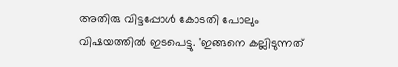അതിരു വിട്ടപ്പോൾ കോടതി പോലും വിഷയത്തിൽ ഇടപെട്ടു. 'ഇങ്ങനെ കല്ലിടുന്നത്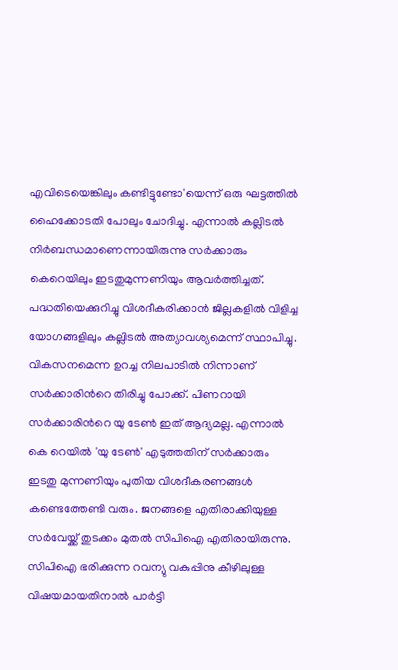എവിടെയെങ്കിലും കണ്ടിട്ടുണ്ടോ'യെന്ന് ഒരു ഘട്ടത്തിൽ ഹൈക്കോടതി പോലും ചോദിച്ചു. എന്നാൽ കല്ലിടൽ നിർബന്ധമാണെന്നായിരുന്നു സർക്കാരും കെറെയിലും ഇടതുമുന്നണിയും ആവർത്തിച്ചത്. പദ്ധതിയെക്കുറിച്ചു വിശദീകരിക്കാൻ ജില്ലകളിൽ വിളിച്ച യോഗങ്ങളിലും കല്ലിടൽ അത്യാവശ്യമെന്ന് സ്ഥാപിച്ചു. വികസനമെന്ന ഉറച്ച നിലപാടിൽ നിന്നാണ് സർക്കാരിന്‍റെ തിരിച്ചു പോക്ക്. പിണറായി സർക്കാരിന്‍റെ യു ടേൺ ഇത് ആദ്യമല്ല. എന്നാൽ കെ റെയിൽ 'യു ടേൺ' എടുത്തതിന് സർക്കാരും ഇടതു മുന്നണിയും പുതിയ വിശദീകരണങ്ങൾ കണ്ടെത്തേണ്ടി വരും. ജനങ്ങളെ എതിരാക്കിയുള്ള സർവേയ്ക്ക് തുടക്കം മുതൽ സിപിഐ എതിരായിരുന്നു. സിപിഐ ഭരിക്കുന്ന റവന്യു വകുപ്പിനു കീഴിലുള്ള വിഷയമായതിനാൽ പാർട്ടി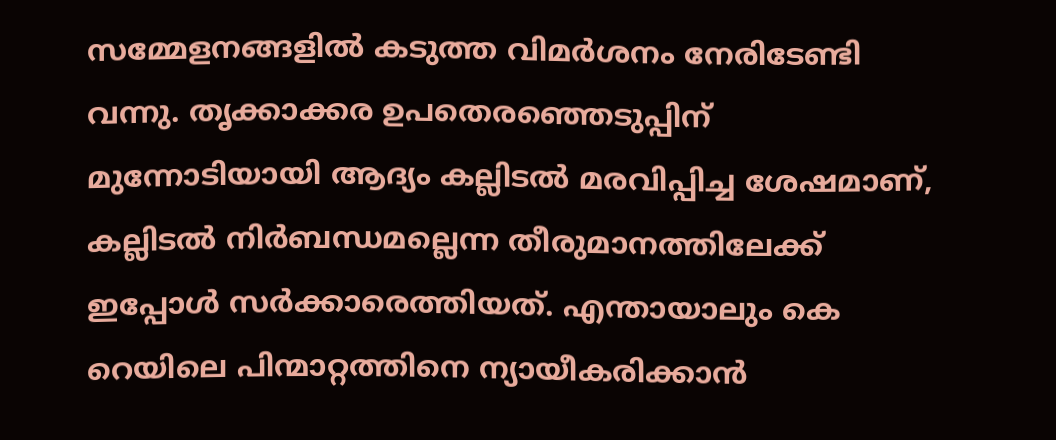സമ്മേളനങ്ങളിൽ കടുത്ത വിമർശനം നേരിടേണ്ടി വന്നു. തൃക്കാക്കര ഉപതെരഞ്ഞെടുപ്പിന് മുന്നോടിയായി ആദ്യം കല്ലിടൽ മരവിപ്പിച്ച ശേഷമാണ്, കല്ലിടൽ നിർബന്ധമല്ലെന്ന തീരുമാനത്തിലേക്ക് ഇപ്പോൾ സർക്കാരെത്തിയത്. എന്തായാലും കെ റെയിലെ പിന്മാറ്റത്തിനെ ന്യായീകരിക്കാൻ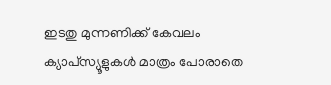ഇടതു മുന്നണിക്ക് കേവലം ക്യാപ്‌സ്യൂളുകൾ മാത്രം പോരാതെ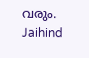വരും.
Jaihind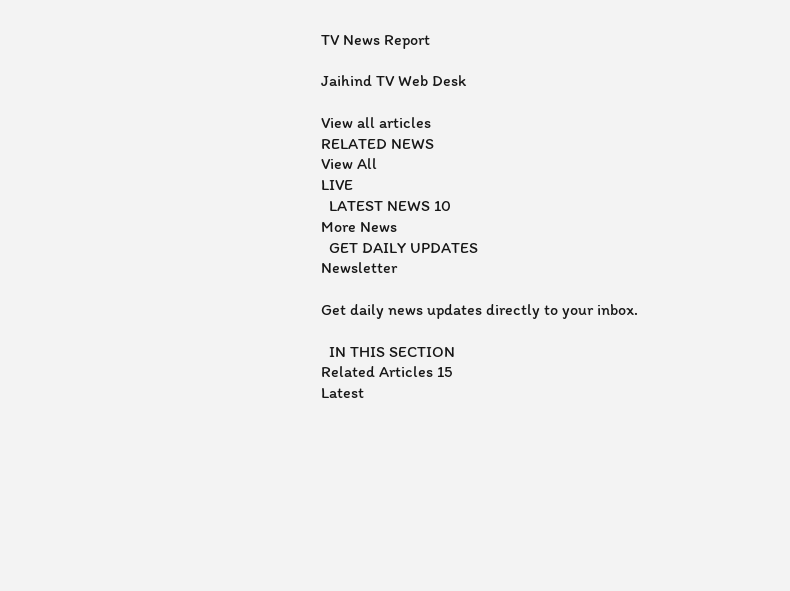TV News Report

Jaihind TV Web Desk

View all articles
RELATED NEWS
View All
LIVE
  LATEST NEWS 10
More News
  GET DAILY UPDATES
Newsletter

Get daily news updates directly to your inbox.

  IN THIS SECTION
Related Articles 15
Latest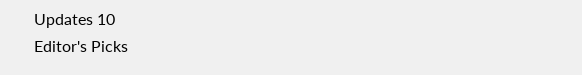Updates 10
Editor's Picks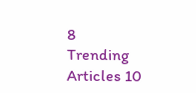8
Trending Articles 10